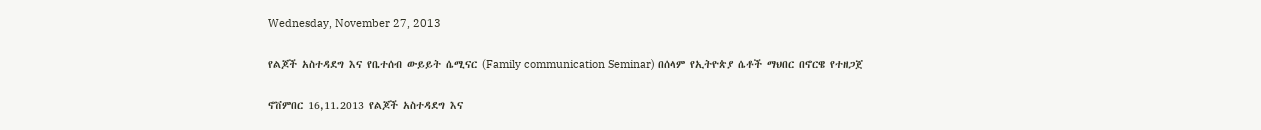Wednesday, November 27, 2013

የልጆች አስተዳደግ እና የቤተሰብ ውይይት ሴሚናር (Family communication Seminar) በሰላም የኢትዮጵያ ሴቶች ማህበር በኖርዌ የተዘጋጀ

ኖቨምበር 16,11.2013 የልጆች አስተዳደግ እና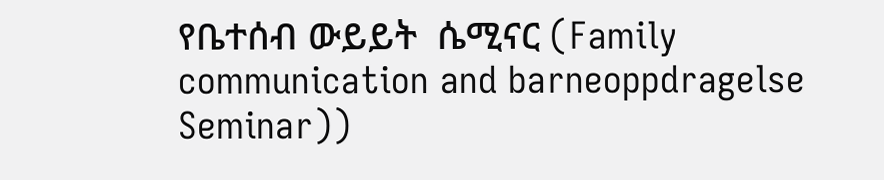የቤተሰብ ውይይት  ሴሚናር (Family communication and barneoppdragelse Seminar))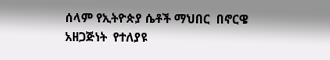ሰላም የኢትዮጵያ ሴቶች ማህበር  በኖርዌ አዘጋጅነት  የተለያዩ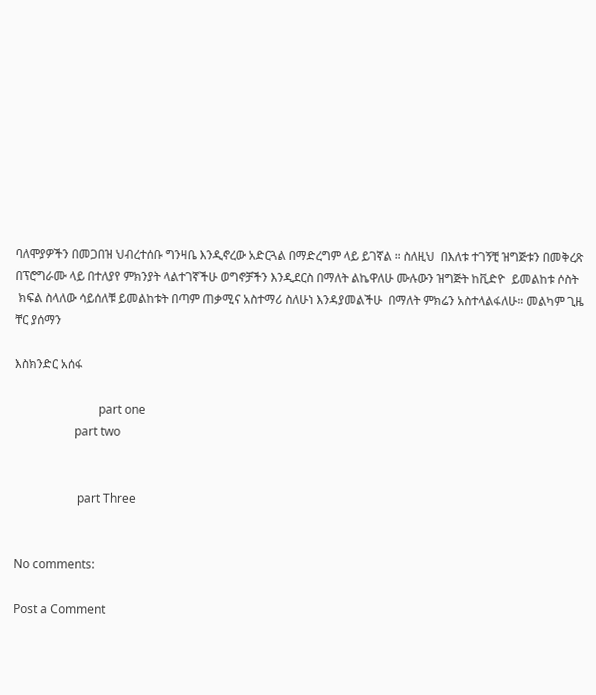ባለሞያዎችን በመጋበዝ ህብረተሰቡ ግንዛቤ እንዲኖረው አድርጓል በማድረግም ላይ ይገኛል ። ስለዚህ  በእለቱ ተገኝቺ ዝግጅቱን በመቅረጽ በፕሮግራሙ ላይ በተለያየ ምክንያት ላልተገኛችሁ ወግኖቻችን እንዲደርስ በማለት ልኬዋለሁ ሙሉውን ዝግጅት ከቪድዮ  ይመልከቱ ሶስት
 ክፍል ስላለው ሳይሰለቹ ይመልከቱት በጣም ጠቃሚና አስተማሪ ስለሁነ እንዳያመልችሁ  በማለት ምክሬን አስተላልፋለሁ። መልካም ጊዜ  ቸር ያሰማን

እስክንድር አሰፋ

                            part one
                    part two


                     part Three


No comments:

Post a Comment